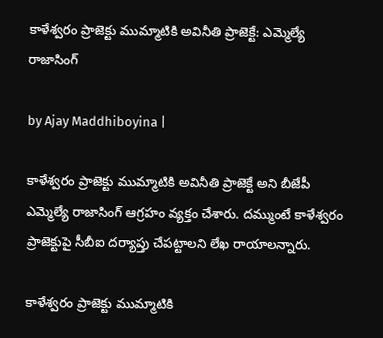కాళేశ్వరం ప్రాజెక్టు ముమ్మాటికి అవినీతి ప్రాజెక్టే: ఎమ్మెల్యే రాజాసింగ్

by Ajay Maddhiboyina |

కాళేశ్వ‌రం ప్రాజెక్టు ముమ్మాటికి అవినీతి ప్రాజెక్టే అని బీజేపీ ఎమ్మెల్యే రాజాసింగ్ ఆగ్ర‌హం వ్య‌క్తం చేశారు. ద‌మ్ముంటే కాళేశ్వ‌రం ప్రాజెక్టుపై సీబీఐ ద‌ర్యాప్తు చేప‌ట్టాల‌ని లేఖ రాయాల‌న్నారు.

కాళేశ్వరం ప్రాజెక్టు ముమ్మాటికి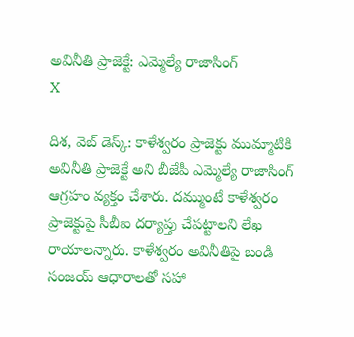అవినీతి ప్రాజెక్టే: ఎమ్మెల్యే రాజాసింగ్
X

దిశ‌, వెబ్ డెస్క్: కాళేశ్వ‌రం ప్రాజెక్టు ముమ్మాటికి అవినీతి ప్రాజెక్టే అని బీజేపీ ఎమ్మెల్యే రాజాసింగ్ ఆగ్ర‌హం వ్య‌క్తం చేశారు. ద‌మ్ముంటే కాళేశ్వ‌రం ప్రాజెక్టుపై సీబీఐ ద‌ర్యాప్తు చేప‌ట్టాల‌ని లేఖ రాయాల‌న్నారు. కాళేశ్వ‌రం అవినీతిపై బండి సంజ‌య్ ఆధారాల‌తో స‌హా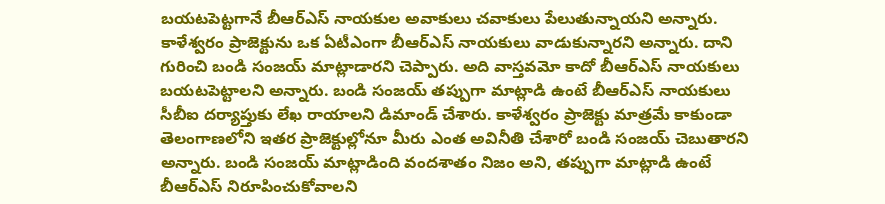బ‌య‌ట‌పెట్ట‌గానే బీఆర్ఎస్ నాయ‌కుల అవాకులు చ‌వాకులు పేలుతున్నాయ‌ని అన్నారు. కాళేశ్వ‌రం ప్రాజెక్టును ఒక ఏటీఎంగా బీఆర్ఎస్ నాయకులు వాడుకున్నార‌ని అన్నారు. దాని గురించి బండి సంజ‌య్ మాట్లాడార‌ని చెప్పారు. అది వాస్త‌వ‌మో కాదో బీఆర్ఎస్ నాయకులు బ‌య‌ట‌పెట్టాల‌ని అన్నారు. బండి సంజ‌య్ త‌ప్పుగా మాట్లాడి ఉంటే బీఆర్ఎస్ నాయ‌కులు సీబీఐ ద‌ర్యాప్తుకు లేఖ రాయాల‌ని డిమాండ్ చేశారు. కాళేశ్వ‌రం ప్రాజెక్టు మాత్ర‌మే కాకుండా తెలంగాణ‌లోని ఇత‌ర ప్రాజెక్టుల్లోనూ మీరు ఎంత అవినీతి చేశారో బండి సంజ‌య్ చెబుతార‌ని అన్నారు. బండి సంజ‌య్ మాట్లాడింది వంద‌శాతం నిజం అని, త‌ప్పుగా మాట్లాడి ఉంటే బీఆర్ఎస్ నిరూపించుకోవాల‌ని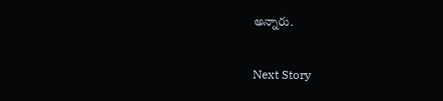అన్నారు.

Next Story